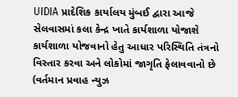UIDIA પ્રાદેશિક કાર્યાલય મુંબઈ દ્વારા આજે સેલવાસમાં કલા કેન્દ્ર ખાતે કાર્યશાળા યોજાશે
કાર્યશાળા યોજવાનો હેતુ આધાર પરિસ્થિતિ તંત્રનો વિસ્તાર કરવા અને લોકોમાં જાગૃતિ ફેલાવવાનો છે (વર્તમાન પ્રવાહ ન્યુઝ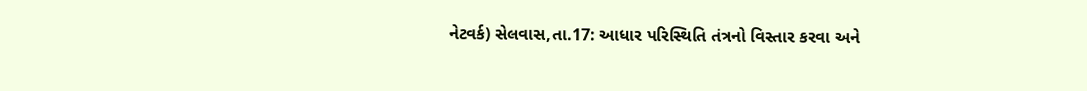નેટવર્ક) સેલવાસ,તા.17: આધાર પરિસ્થિતિ તંત્રનો વિસ્તાર કરવા અને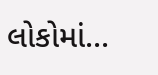લોકોમાં...